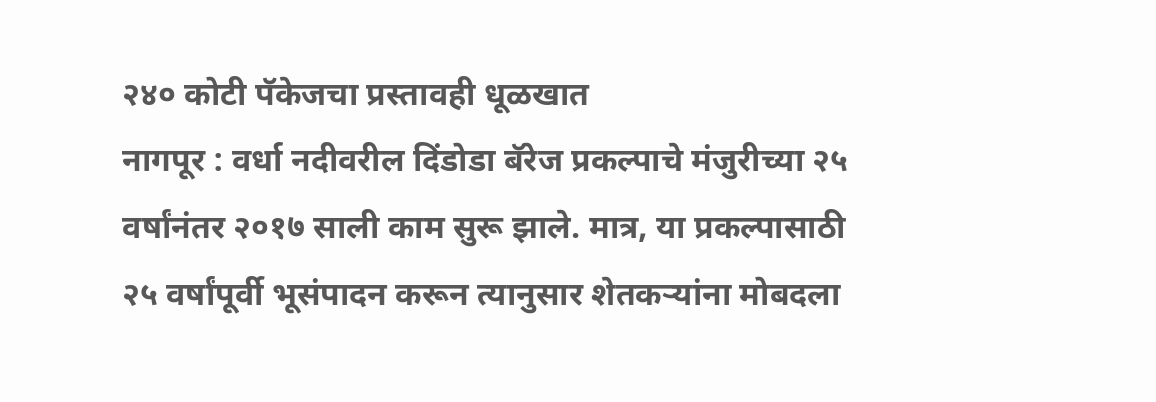२४० कोटी पॅकेजचा प्रस्तावही धूळखात
नागपूर : वर्धा नदीवरील दिंडोडा बॅरेज प्रकल्पाचे मंजुरीच्या २५ वर्षांनंतर २०१७ साली काम सुरू झाले. मात्र, या प्रकल्पासाठी २५ वर्षांपूर्वी भूसंपादन करून त्यानुसार शेतकऱ्यांना मोबदला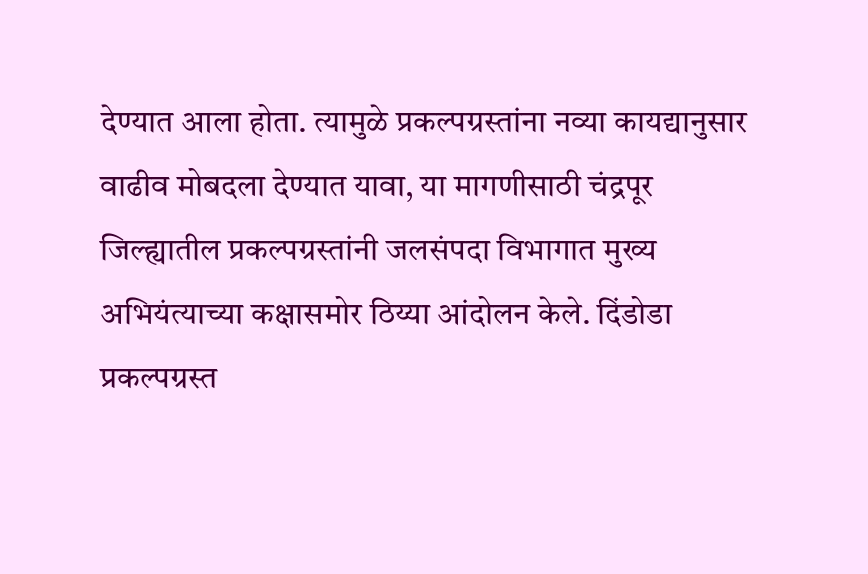देण्यात आला होता. त्यामुळे प्रकल्पग्रस्तांना नव्या कायद्यानुसार वाढीव मोबदला देण्यात यावा, या मागणीसाठी चंद्रपूर जिल्ह्यातील प्रकल्पग्रस्तांनी जलसंपदा विभागात मुख्य अभियंत्याच्या कक्षासमोर ठिय्या आंदोलन केले. दिंडोडा प्रकल्पग्रस्त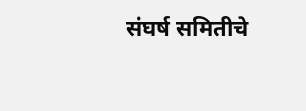संघर्ष समितीचे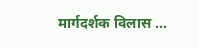मार्गदर्शक विलास …